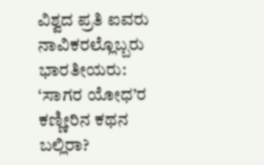ವಿಶ್ವದ ಪ್ರತಿ ಐವರು ನಾವಿಕರಲ್ಲೊಬ್ಬರು ಭಾರತೀಯರು: ‘ಸಾಗರ ಯೋಧ’ರ ಕಣ್ಣೀರಿನ ಕಥನ ಬಲ್ಲಿರಾ?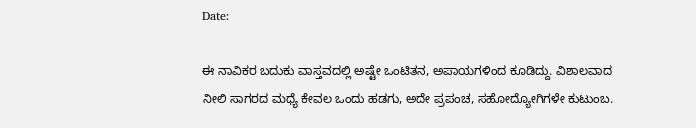Date:

ಈ ನಾವಿಕರ ಬದುಕು ವಾಸ್ತವದಲ್ಲಿ ಅಷ್ಟೇ ಒಂಟಿತನ, ಅಪಾಯಗಳಿಂದ ಕೂಡಿದ್ದು. ವಿಶಾಲವಾದ ನೀಲಿ ಸಾಗರದ ಮಧ್ಯೆ ಕೇವಲ ಒಂದು ಹಡಗು, ಅದೇ ಪ್ರಪಂಚ, ಸಹೋದ್ಯೋಗಿಗಳೇ ಕುಟುಂಬ.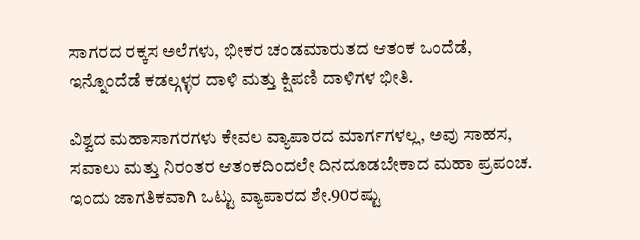ಸಾಗರದ ರಕ್ಕಸ ಅಲೆಗಳು, ಭೀಕರ ಚಂಡಮಾರುತದ ಆತಂಕ ಒಂದೆಡೆ, ಇನ್ನೊಂದೆಡೆ ಕಡಲ್ಗಳ್ಳರ ದಾಳಿ ಮತ್ತು ಕ್ಷಿಪಣಿ ದಾಳಿಗಳ ಭೀತಿ.

ವಿಶ್ವದ ಮಹಾಸಾಗರಗಳು ಕೇವಲ ವ್ಯಾಪಾರದ ಮಾರ್ಗಗಳಲ್ಲ, ಅವು ಸಾಹಸ, ಸವಾಲು ಮತ್ತು ನಿರಂತರ ಆತಂಕದಿಂದಲೇ ದಿನದೂಡಬೇಕಾದ ಮಹಾ ಪ್ರಪಂಚ. ಇಂದು ಜಾಗತಿಕವಾಗಿ ಒಟ್ಟು ವ್ಯಾಪಾರದ ಶೇ.90ರಷ್ಟು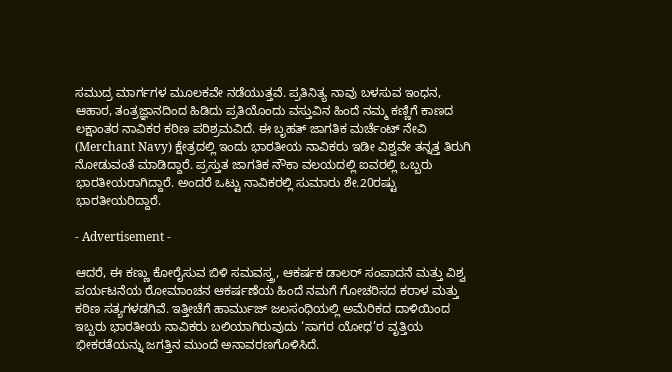ಸಮುದ್ರ ಮಾರ್ಗಗಳ ಮೂಲಕವೇ ನಡೆಯುತ್ತವೆ. ಪ್ರತಿನಿತ್ಯ ನಾವು ಬಳಸುವ ಇಂಧನ, ಆಹಾರ, ತಂತ್ರಜ್ಞಾನದಿಂದ ಹಿಡಿದು ಪ್ರತಿಯೊಂದು ವಸ್ತುವಿನ ಹಿಂದೆ ನಮ್ಮ ಕಣ್ಣಿಗೆ ಕಾಣದ ಲಕ್ಷಾಂತರ ನಾವಿಕರ ಕಠಿಣ ಪರಿಶ್ರಮವಿದೆ. ಈ ಬೃಹತ್ ಜಾಗತಿಕ ಮರ್ಚೆಂಟ್ ನೇವಿ (Merchant Navy) ಕ್ಷೇತ್ರದಲ್ಲಿ ಇಂದು ಭಾರತೀಯ ನಾವಿಕರು ಇಡೀ ವಿಶ್ವವೇ ತನ್ನತ್ತ ತಿರುಗಿ ನೋಡುವಂತೆ ಮಾಡಿದ್ದಾರೆ. ಪ್ರಸ್ತುತ ಜಾಗತಿಕ ನೌಕಾ ವಲಯದಲ್ಲಿ ಐವರಲ್ಲಿ ಒಬ್ಬರು ಭಾರತೀಯರಾಗಿದ್ದಾರೆ. ಅಂದರೆ ಒಟ್ಟು ನಾವಿಕರಲ್ಲಿ ಸುಮಾರು ಶೇ.20ರಷ್ಟು ಭಾರತೀಯರಿದ್ದಾರೆ.

- Advertisement -

ಆದರೆ, ಈ ಕಣ್ಣು ಕೋರೈಸುವ ಬಿಳಿ ಸಮವಸ್ತ್ರ, ಆಕರ್ಷಕ ಡಾಲರ್ ಸಂಪಾದನೆ ಮತ್ತು ವಿಶ್ವ ಪರ್ಯಟನೆಯ ರೋಮಾಂಚನ ಆಕರ್ಷಣೆಯ ಹಿಂದೆ ನಮಗೆ ಗೋಚರಿಸದ ಕರಾಳ ಮತ್ತು ಕಠಿಣ ಸತ್ಯಗಳಡಗಿವೆ. ಇತ್ತೀಚೆಗೆ ಹಾರ್ಮುಜ್ ಜಲಸಂಧಿಯಲ್ಲಿ ಅಮೆರಿಕದ ದಾಳಿಯಿಂದ ಇಬ್ಬರು ಭಾರತೀಯ ನಾವಿಕರು ಬಲಿಯಾಗಿರುವುದು ‘ಸಾಗರ ಯೋಧ’ರ ವೃತ್ತಿಯ ಭೀಕರತೆಯನ್ನು ಜಗತ್ತಿನ ಮುಂದೆ ಅನಾವರಣಗೊಳಿಸಿದೆ.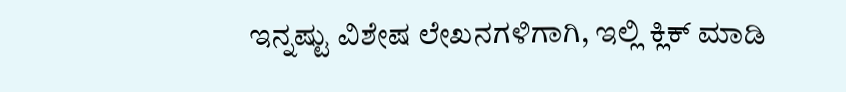ಇನ್ನಷ್ಟು ವಿಶೇಷ ಲೇಖನಗಳಿಗಾಗಿ, ಇಲ್ಲಿ ಕ್ಲಿಕ್ ಮಾಡಿ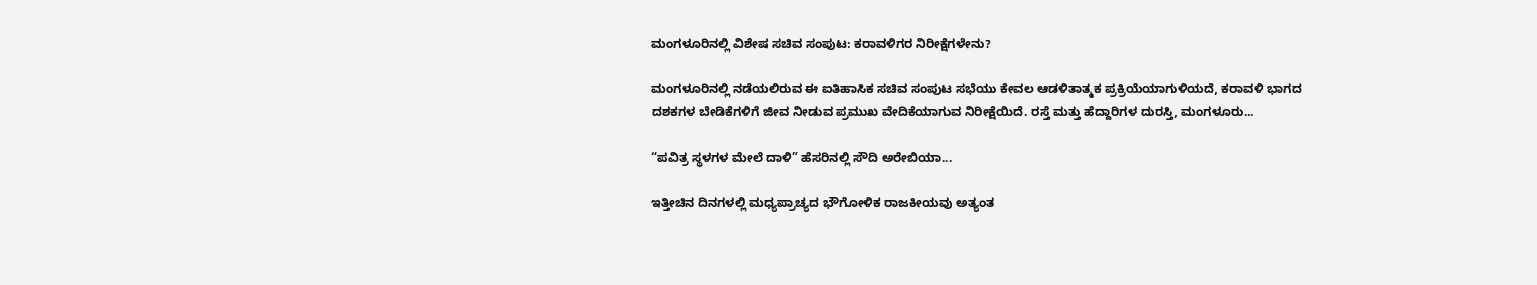ಮಂಗಳೂರಿನಲ್ಲಿ ವಿಶೇಷ ಸಚಿವ ಸಂಪುಟ: ಕರಾವಳಿಗರ ನಿರೀಕ್ಷೆಗಳೇನು?

ಮಂಗಳೂರಿನಲ್ಲಿ ನಡೆಯಲಿರುವ ಈ ಐತಿಹಾಸಿಕ ಸಚಿವ ಸಂಪುಟ ಸಭೆಯು ಕೇವಲ ಆಡಳಿತಾತ್ಮಕ ಪ್ರಕ್ರಿಯೆಯಾಗುಳಿಯದೆ, ಕರಾವಳಿ ಭಾಗದ ದಶಕಗಳ ಬೇಡಿಕೆಗಳಿಗೆ ಜೀವ ನೀಡುವ ಪ್ರಮುಖ ವೇದಿಕೆಯಾಗುವ ನಿರೀಕ್ಷೆಯಿದೆ. ರಸ್ತೆ ಮತ್ತು ಹೆದ್ದಾರಿಗಳ ದುರಸ್ತಿ, ಮಂಗಳೂರು...

“ಪವಿತ್ರ ಸ್ಥಳಗಳ ಮೇಲೆ ದಾಳಿ” ಹೆಸರಿನಲ್ಲಿ ಸೌದಿ ಅರೇಬಿಯಾ...

ಇತ್ತೀಚಿನ ದಿನಗಳಲ್ಲಿ ಮಧ್ಯಪ್ರಾಚ್ಯದ ಭೌಗೋಳಿಕ ರಾಜಕೀಯವು ಅತ್ಯಂತ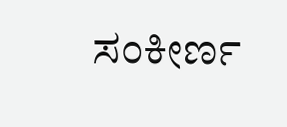ಸಂಕೀರ್ಣ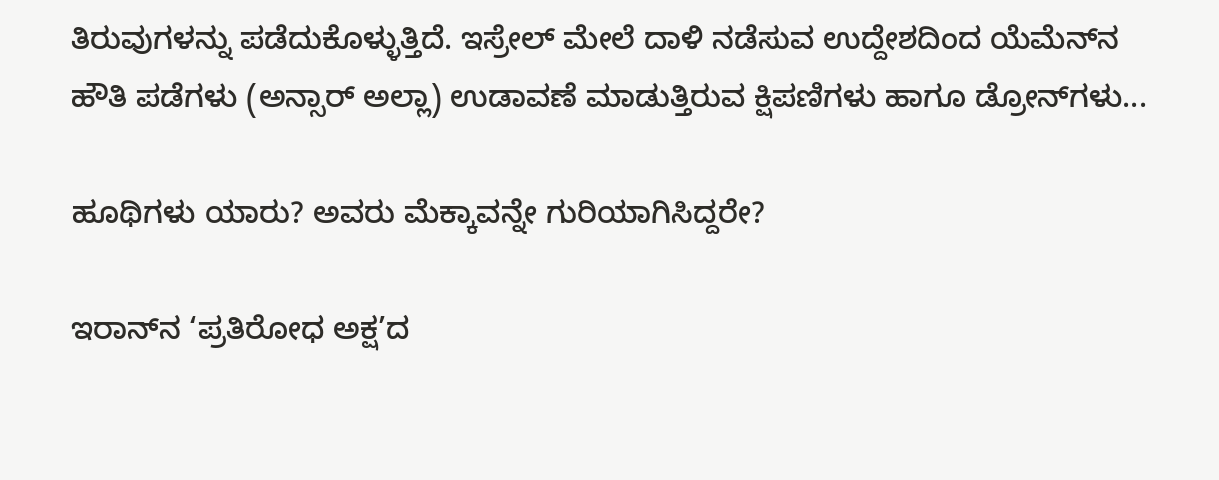ತಿರುವುಗಳನ್ನು ಪಡೆದುಕೊಳ್ಳುತ್ತಿದೆ. ಇಸ್ರೇಲ್ ಮೇಲೆ ದಾಳಿ ನಡೆಸುವ ಉದ್ದೇಶದಿಂದ ಯೆಮೆನ್‌ನ ಹೌತಿ ಪಡೆಗಳು (ಅನ್ಸಾರ್ ಅಲ್ಲಾ) ಉಡಾವಣೆ ಮಾಡುತ್ತಿರುವ ಕ್ಷಿಪಣಿಗಳು ಹಾಗೂ ಡ್ರೋನ್‌ಗಳು...

ಹೂಥಿಗಳು ಯಾರು? ಅವರು ಮೆಕ್ಕಾವನ್ನೇ ಗುರಿಯಾಗಿಸಿದ್ದರೇ?

ಇರಾನ್‌ನ ‘ಪ್ರತಿರೋಧ ಅಕ್ಷ’ದ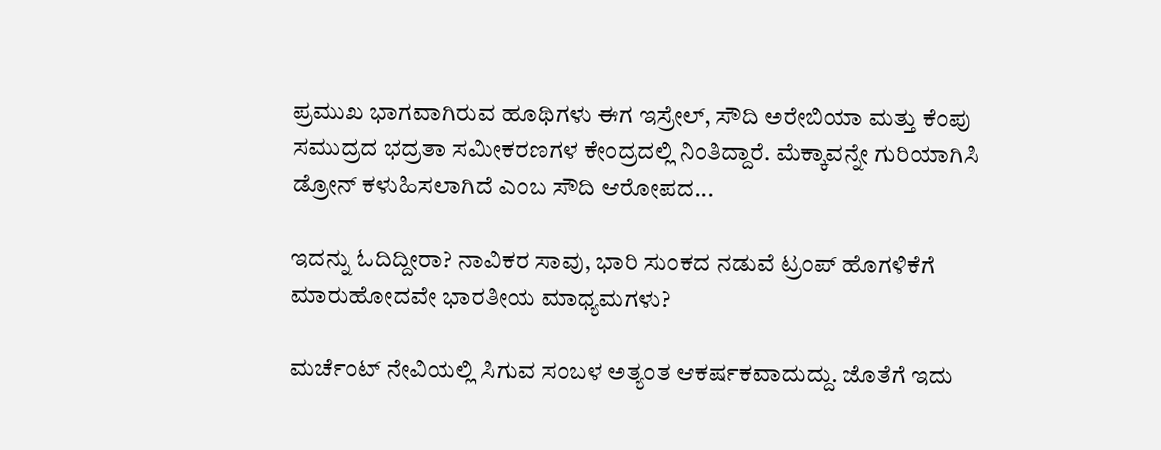ಪ್ರಮುಖ ಭಾಗವಾಗಿರುವ ಹೂಥಿಗಳು ಈಗ ಇಸ್ರೇಲ್, ಸೌದಿ ಅರೇಬಿಯಾ ಮತ್ತು ಕೆಂಪು ಸಮುದ್ರದ ಭದ್ರತಾ ಸಮೀಕರಣಗಳ ಕೇಂದ್ರದಲ್ಲಿ ನಿಂತಿದ್ದಾರೆ. ಮೆಕ್ಕಾವನ್ನೇ ಗುರಿಯಾಗಿಸಿ ಡ್ರೋನ್ ಕಳುಹಿಸಲಾಗಿದೆ ಎಂಬ ಸೌದಿ ಆರೋಪದ...

ಇದನ್ನು ಓದಿದ್ದೀರಾ? ನಾವಿಕರ ಸಾವು, ಭಾರಿ ಸುಂಕದ ನಡುವೆ ಟ್ರಂಪ್ ಹೊಗಳಿಕೆಗೆ ಮಾರುಹೋದವೇ ಭಾರತೀಯ ಮಾಧ್ಯಮಗಳು?

ಮರ್ಚೆಂಟ್ ನೇವಿಯಲ್ಲಿ ಸಿಗುವ ಸಂಬಳ ಅತ್ಯಂತ ಆಕರ್ಷಕವಾದುದ್ದು. ಜೊತೆಗೆ ಇದು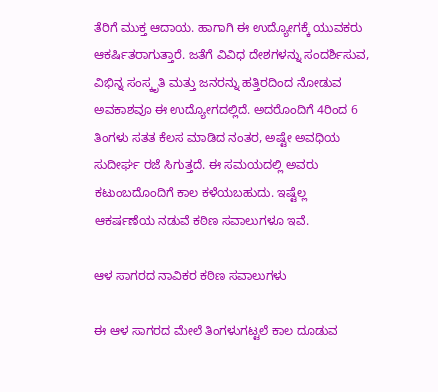ತೆರಿಗೆ ಮುಕ್ತ ಆದಾಯ. ಹಾಗಾಗಿ ಈ ಉದ್ಯೋಗಕ್ಕೆ ಯುವಕರು ಆಕರ್ಷಿತರಾಗುತ್ತಾರೆ. ಜತೆಗೆ ವಿವಿಧ ದೇಶಗಳನ್ನು ಸಂದರ್ಶಿಸುವ, ವಿಭಿನ್ನ ಸಂಸ್ಕೃತಿ ಮತ್ತು ಜನರನ್ನು ಹತ್ತಿರದಿಂದ ನೋಡುವ ಅವಕಾಶವೂ ಈ ಉದ್ಯೋಗದಲ್ಲಿದೆ. ಅದರೊಂದಿಗೆ 4ರಿಂದ 6 ತಿಂಗಳು ಸತತ ಕೆಲಸ ಮಾಡಿದ ನಂತರ, ಅಷ್ಟೇ ಅವಧಿಯ ಸುದೀರ್ಘ ರಜೆ ಸಿಗುತ್ತದೆ. ಈ ಸಮಯದಲ್ಲಿ ಅವರು ಕಟುಂಬದೊಂದಿಗೆ ಕಾಲ ಕಳೆಯಬಹುದು. ಇಷ್ಟೆಲ್ಲ ಆಕರ್ಷಣೆಯ ನಡುವೆ ಕಠಿಣ ಸವಾಲುಗಳೂ ಇವೆ.

ಆಳ ಸಾಗರದ ನಾವಿಕರ ಕಠಿಣ ಸವಾಲುಗಳು

ಈ ಆಳ ಸಾಗರದ ಮೇಲೆ ತಿಂಗಳುಗಟ್ಟಲೆ ಕಾಲ ದೂಡುವ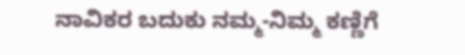ನಾವಿಕರ ಬದುಕು ನಮ್ಮ-ನಿಮ್ಮ ಕಣ್ಣಿಗೆ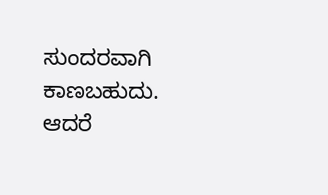ಸುಂದರವಾಗಿ ಕಾಣಬಹುದು. ಆದರೆ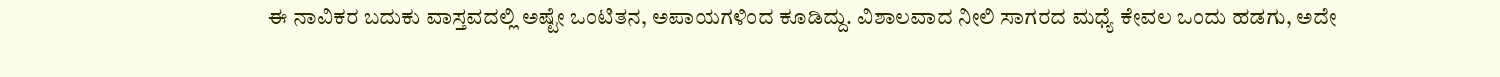ಈ ನಾವಿಕರ ಬದುಕು ವಾಸ್ತವದಲ್ಲಿ ಅಷ್ಟೇ ಒಂಟಿತನ, ಅಪಾಯಗಳಿಂದ ಕೂಡಿದ್ದು. ವಿಶಾಲವಾದ ನೀಲಿ ಸಾಗರದ ಮಧ್ಯೆ ಕೇವಲ ಒಂದು ಹಡಗು, ಅದೇ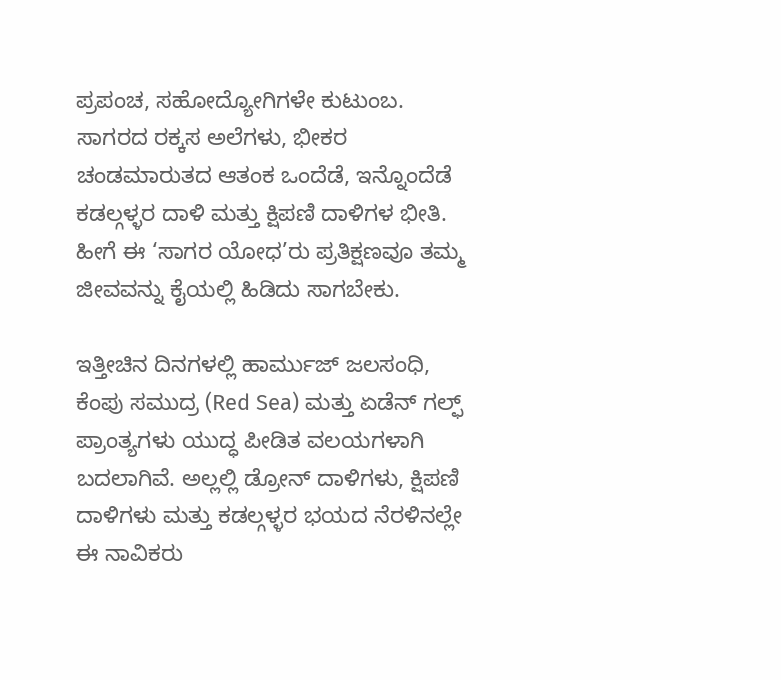ಪ್ರಪಂಚ, ಸಹೋದ್ಯೋಗಿಗಳೇ ಕುಟುಂಬ. ಸಾಗರದ ರಕ್ಕಸ ಅಲೆಗಳು, ಭೀಕರ ಚಂಡಮಾರುತದ ಆತಂಕ ಒಂದೆಡೆ, ಇನ್ನೊಂದೆಡೆ ಕಡಲ್ಗಳ್ಳರ ದಾಳಿ ಮತ್ತು ಕ್ಷಿಪಣಿ ದಾಳಿಗಳ ಭೀತಿ. ಹೀಗೆ ಈ ‘ಸಾಗರ ಯೋಧ’ರು ಪ್ರತಿಕ್ಷಣವೂ ತಮ್ಮ ಜೀವವನ್ನು ಕೈಯಲ್ಲಿ ಹಿಡಿದು ಸಾಗಬೇಕು.

ಇತ್ತೀಚಿನ ದಿನಗಳಲ್ಲಿ ಹಾರ್ಮುಜ್ ಜಲಸಂಧಿ, ಕೆಂಪು ಸಮುದ್ರ (Red Sea) ಮತ್ತು ಏಡೆನ್ ಗಲ್ಫ್‌ ಪ್ರಾಂತ್ಯಗಳು ಯುದ್ಧ ಪೀಡಿತ ವಲಯಗಳಾಗಿ ಬದಲಾಗಿವೆ. ಅಲ್ಲಲ್ಲಿ ಡ್ರೋನ್ ದಾಳಿಗಳು, ಕ್ಷಿಪಣಿ ದಾಳಿಗಳು ಮತ್ತು ಕಡಲ್ಗಳ್ಳರ ಭಯದ ನೆರಳಿನಲ್ಲೇ ಈ ನಾವಿಕರು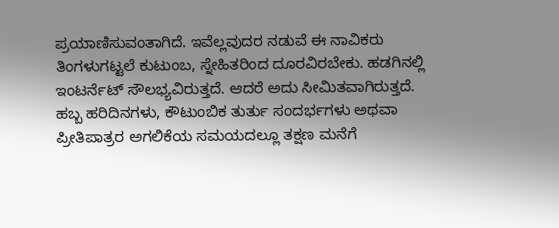ಪ್ರಯಾಣಿಸುವಂತಾಗಿದೆ. ಇವೆಲ್ಲವುದರ ನಡುವೆ ಈ ನಾವಿಕರು ತಿಂಗಳುಗಟ್ಟಲೆ ಕುಟುಂಬ, ಸ್ನೇಹಿತರಿಂದ ದೂರವಿರಬೇಕು. ಹಡಗಿನಲ್ಲಿ ಇಂಟರ್ನೆಟ್ ಸೌಲಭ್ಯವಿರುತ್ತದೆ. ಆದರೆ ಅದು ಸೀಮಿತವಾಗಿರುತ್ತದೆ. ಹಬ್ಬ ಹರಿದಿನಗಳು, ಕೌಟುಂಬಿಕ ತುರ್ತು ಸಂದರ್ಭಗಳು ಅಥವಾ ಪ್ರೀತಿಪಾತ್ರರ ಅಗಲಿಕೆಯ ಸಮಯದಲ್ಲೂ ತಕ್ಷಣ ಮನೆಗೆ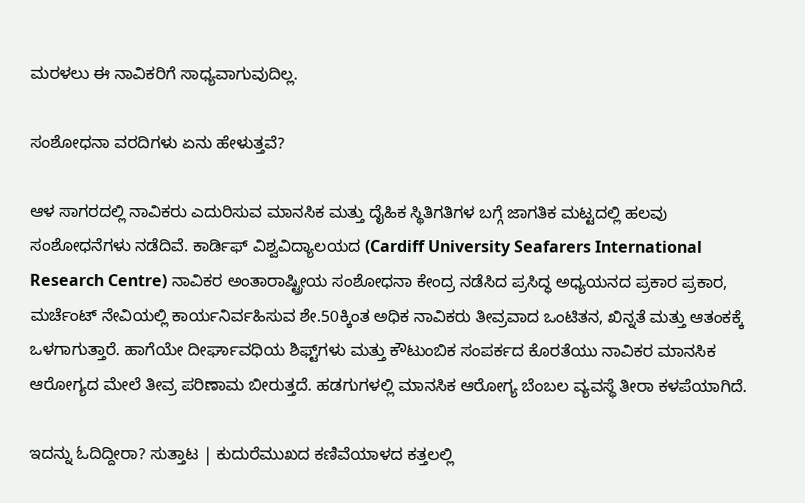ಮರಳಲು ಈ ನಾವಿಕರಿಗೆ ಸಾಧ್ಯವಾಗುವುದಿಲ್ಲ.

ಸಂಶೋಧನಾ ವರದಿಗಳು ಏನು ಹೇಳುತ್ತವೆ?

ಆಳ ಸಾಗರದಲ್ಲಿ ನಾವಿಕರು ಎದುರಿಸುವ ಮಾನಸಿಕ ಮತ್ತು ದೈಹಿಕ ಸ್ಥಿತಿಗತಿಗಳ ಬಗ್ಗೆ ಜಾಗತಿಕ ಮಟ್ಟದಲ್ಲಿ ಹಲವು ಸಂಶೋಧನೆಗಳು ನಡೆದಿವೆ. ಕಾರ್ಡಿಫ್ ವಿಶ್ವವಿದ್ಯಾಲಯದ (Cardiff University Seafarers International Research Centre) ನಾವಿಕರ ಅಂತಾರಾಷ್ಟ್ರೀಯ ಸಂಶೋಧನಾ ಕೇಂದ್ರ ನಡೆಸಿದ ಪ್ರಸಿದ್ಧ ಅಧ್ಯಯನದ ಪ್ರಕಾರ ಪ್ರಕಾರ, ಮರ್ಚೆಂಟ್ ನೇವಿಯಲ್ಲಿ ಕಾರ್ಯನಿರ್ವಹಿಸುವ ಶೇ.50ಕ್ಕಿಂತ ಅಧಿಕ ನಾವಿಕರು ತೀವ್ರವಾದ ಒಂಟಿತನ, ಖಿನ್ನತೆ ಮತ್ತು ಆತಂಕಕ್ಕೆ ಒಳಗಾಗುತ್ತಾರೆ. ಹಾಗೆಯೇ ದೀರ್ಘಾವಧಿಯ ಶಿಫ್ಟ್‌ಗಳು ಮತ್ತು ಕೌಟುಂಬಿಕ ಸಂಪರ್ಕದ ಕೊರತೆಯು ನಾವಿಕರ ಮಾನಸಿಕ ಆರೋಗ್ಯದ ಮೇಲೆ ತೀವ್ರ ಪರಿಣಾಮ ಬೀರುತ್ತದೆ. ಹಡಗುಗಳಲ್ಲಿ ಮಾನಸಿಕ ಆರೋಗ್ಯ ಬೆಂಬಲ ವ್ಯವಸ್ಥೆ ತೀರಾ ಕಳಪೆಯಾಗಿದೆ.

ಇದನ್ನು ಓದಿದ್ದೀರಾ? ಸುತ್ತಾಟ | ಕುದುರೆಮುಖದ ಕಣಿವೆಯಾಳದ ಕತ್ತಲಲ್ಲಿ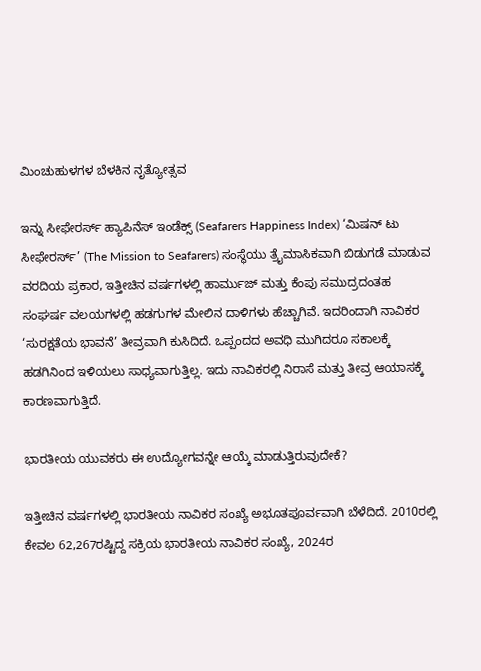ಮಿಂಚುಹುಳಗಳ ಬೆಳಕಿನ ನೃತ್ಯೋತ್ಸವ

ಇನ್ನು ಸೀಫೇರರ್ಸ್ ಹ್ಯಾಪಿನೆಸ್ ಇಂಡೆಕ್ಸ್ (Seafarers Happiness Index) ‘ಮಿಷನ್ ಟು ಸೀಫೇರರ್ಸ್’ (The Mission to Seafarers) ಸಂಸ್ಥೆಯು ತ್ರೈಮಾಸಿಕವಾಗಿ ಬಿಡುಗಡೆ ಮಾಡುವ ವರದಿಯ ಪ್ರಕಾರ, ಇತ್ತೀಚಿನ ವರ್ಷಗಳಲ್ಲಿ ಹಾರ್ಮುಜ್ ಮತ್ತು ಕೆಂಪು ಸಮುದ್ರದಂತಹ ಸಂಘರ್ಷ ವಲಯಗಳಲ್ಲಿ ಹಡಗುಗಳ ಮೇಲಿನ ದಾಳಿಗಳು ಹೆಚ್ಚಾಗಿವೆ. ಇದರಿಂದಾಗಿ ನಾವಿಕರ ‘ಸುರಕ್ಷತೆಯ ಭಾವನೆ’ ತೀವ್ರವಾಗಿ ಕುಸಿದಿದೆ. ಒಪ್ಪಂದದ ಅವಧಿ ಮುಗಿದರೂ ಸಕಾಲಕ್ಕೆ ಹಡಗಿನಿಂದ ಇಳಿಯಲು ಸಾಧ್ಯವಾಗುತ್ತಿಲ್ಲ. ಇದು ನಾವಿಕರಲ್ಲಿ ನಿರಾಸೆ ಮತ್ತು ತೀವ್ರ ಆಯಾಸಕ್ಕೆ ಕಾರಣವಾಗುತ್ತಿದೆ.

ಭಾರತೀಯ ಯುವಕರು ಈ ಉದ್ಯೋಗವನ್ನೇ ಆಯ್ಕೆ ಮಾಡುತ್ತಿರುವುದೇಕೆ?

ಇತ್ತೀಚಿನ ವರ್ಷಗಳಲ್ಲಿ ಭಾರತೀಯ ನಾವಿಕರ ಸಂಖ್ಯೆ ಅಭೂತಪೂರ್ವವಾಗಿ ಬೆಳೆದಿದೆ. 2010ರಲ್ಲಿ ಕೇವಲ 62,267ರಷ್ಟಿದ್ದ ಸಕ್ರಿಯ ಭಾರತೀಯ ನಾವಿಕರ ಸಂಖ್ಯೆ, 2024ರ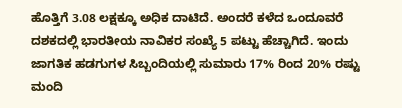ಹೊತ್ತಿಗೆ 3.08 ಲಕ್ಷಕ್ಕೂ ಅಧಿಕ ದಾಟಿದೆ. ಅಂದರೆ ಕಳೆದ ಒಂದೂವರೆ ದಶಕದಲ್ಲಿ ಭಾರತೀಯ ನಾವಿಕರ ಸಂಖ್ಯೆ 5 ಪಟ್ಟು ಹೆಚ್ಚಾಗಿದೆ. ಇಂದು ಜಾಗತಿಕ ಹಡಗುಗಳ ಸಿಬ್ಬಂದಿಯಲ್ಲಿ ಸುಮಾರು 17% ರಿಂದ 20% ರಷ್ಟು ಮಂದಿ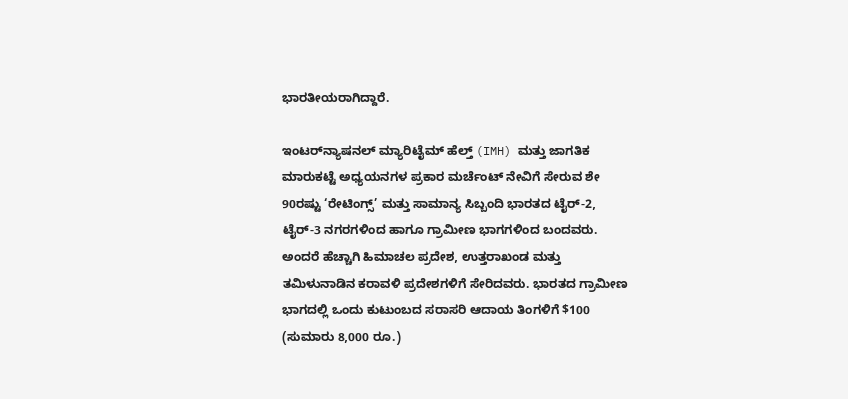ಭಾರತೀಯರಾಗಿದ್ದಾರೆ.

ಇಂಟರ್‌ನ್ಯಾಷನಲ್ ಮ್ಯಾರಿಟೈಮ್ ಹೆಲ್ತ್ (IMH) ಮತ್ತು ಜಾಗತಿಕ ಮಾರುಕಟ್ಟೆ ಅಧ್ಯಯನಗಳ ಪ್ರಕಾರ ಮರ್ಚೆಂಟ್ ನೇವಿಗೆ ಸೇರುವ ಶೇ 90ರಷ್ಟು ‘ರೇಟಿಂಗ್ಸ್’ ಮತ್ತು ಸಾಮಾನ್ಯ ಸಿಬ್ಬಂದಿ ಭಾರತದ ಟೈರ್-2, ಟೈರ್-3 ನಗರಗಳಿಂದ ಹಾಗೂ ಗ್ರಾಮೀಣ ಭಾಗಗಳಿಂದ ಬಂದವರು. ಅಂದರೆ ಹೆಚ್ಚಾಗಿ ಹಿಮಾಚಲ ಪ್ರದೇಶ, ಉತ್ತರಾಖಂಡ ಮತ್ತು ತಮಿಳುನಾಡಿನ ಕರಾವಳಿ ಪ್ರದೇಶಗಳಿಗೆ ಸೇರಿದವರು. ಭಾರತದ ಗ್ರಾಮೀಣ ಭಾಗದಲ್ಲಿ ಒಂದು ಕುಟುಂಬದ ಸರಾಸರಿ ಆದಾಯ ತಿಂಗಳಿಗೆ $100 (ಸುಮಾರು 8,000 ರೂ.)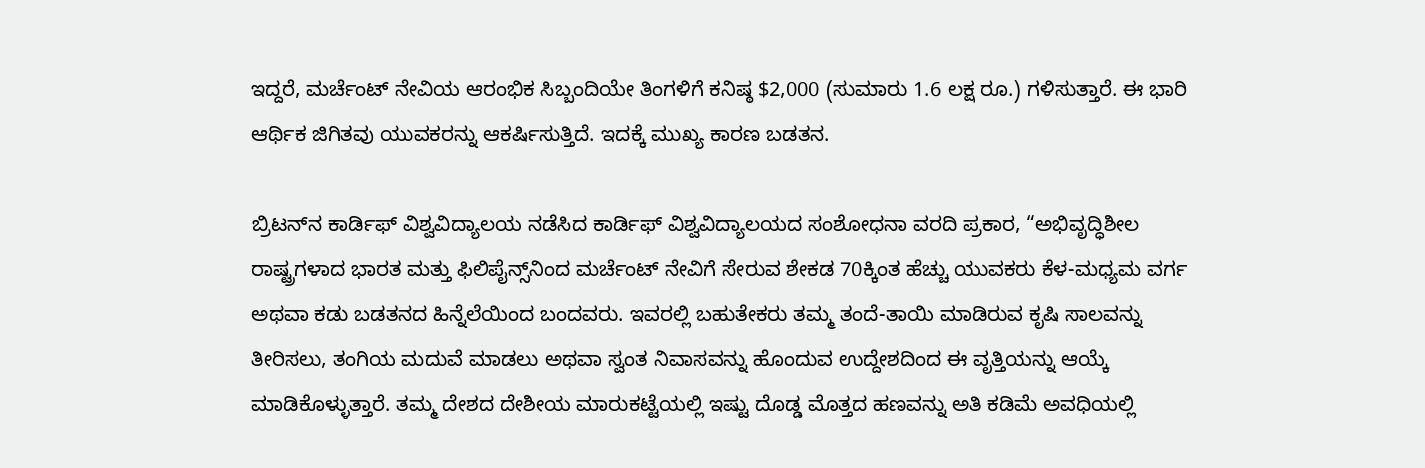ಇದ್ದರೆ, ಮರ್ಚೆಂಟ್ ನೇವಿಯ ಆರಂಭಿಕ ಸಿಬ್ಬಂದಿಯೇ ತಿಂಗಳಿಗೆ ಕನಿಷ್ಠ $2,000 (ಸುಮಾರು 1.6 ಲಕ್ಷ ರೂ.) ಗಳಿಸುತ್ತಾರೆ. ಈ ಭಾರಿ ಆರ್ಥಿಕ ಜಿಗಿತವು ಯುವಕರನ್ನು ಆಕರ್ಷಿಸುತ್ತಿದೆ. ಇದಕ್ಕೆ ಮುಖ್ಯ ಕಾರಣ ಬಡತನ.

ಬ್ರಿಟನ್‌ನ ಕಾರ್ಡಿಫ್ ವಿಶ್ವವಿದ್ಯಾಲಯ ನಡೆಸಿದ ಕಾರ್ಡಿಫ್ ವಿಶ್ವವಿದ್ಯಾಲಯದ ಸಂಶೋಧನಾ ವರದಿ ಪ್ರಕಾರ, “ಅಭಿವೃದ್ಧಿಶೀಲ ರಾಷ್ಟ್ರಗಳಾದ ಭಾರತ ಮತ್ತು ಫಿಲಿಪೈನ್ಸ್‌ನಿಂದ ಮರ್ಚೆಂಟ್ ನೇವಿಗೆ ಸೇರುವ ಶೇಕಡ 70ಕ್ಕಿಂತ ಹೆಚ್ಚು ಯುವಕರು ಕೆಳ-ಮಧ್ಯಮ ವರ್ಗ ಅಥವಾ ಕಡು ಬಡತನದ ಹಿನ್ನೆಲೆಯಿಂದ ಬಂದವರು. ಇವರಲ್ಲಿ ಬಹುತೇಕರು ತಮ್ಮ ತಂದೆ-ತಾಯಿ ಮಾಡಿರುವ ಕೃಷಿ ಸಾಲವನ್ನು ತೀರಿಸಲು, ತಂಗಿಯ ಮದುವೆ ಮಾಡಲು ಅಥವಾ ಸ್ವಂತ ನಿವಾಸವನ್ನು ಹೊಂದುವ ಉದ್ದೇಶದಿಂದ ಈ ವೃತ್ತಿಯನ್ನು ಆಯ್ಕೆ ಮಾಡಿಕೊಳ್ಳುತ್ತಾರೆ. ತಮ್ಮ ದೇಶದ ದೇಶೀಯ ಮಾರುಕಟ್ಟೆಯಲ್ಲಿ ಇಷ್ಟು ದೊಡ್ಡ ಮೊತ್ತದ ಹಣವನ್ನು ಅತಿ ಕಡಿಮೆ ಅವಧಿಯಲ್ಲಿ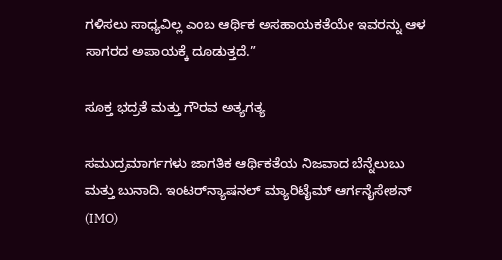ಗಳಿಸಲು ಸಾಧ್ಯವಿಲ್ಲ ಎಂಬ ಆರ್ಥಿಕ ಅಸಹಾಯಕತೆಯೇ ಇವರನ್ನು ಆಳ ಸಾಗರದ ಅಪಾಯಕ್ಕೆ ದೂಡುತ್ತದೆ.”

ಸೂಕ್ತ ಭದ್ರತೆ ಮತ್ತು ಗೌರವ ಅತ್ಯಗತ್ಯ

ಸಮುದ್ರಮಾರ್ಗಗಳು ಜಾಗತಿಕ ಆರ್ಥಿಕತೆಯ ನಿಜವಾದ ಬೆನ್ನೆಲುಬು ಮತ್ತು ಬುನಾದಿ. ಇಂಟರ್‌ನ್ಯಾಷನಲ್ ಮ್ಯಾರಿಟೈಮ್ ಆರ್ಗನೈಸೇಶನ್ (IMO)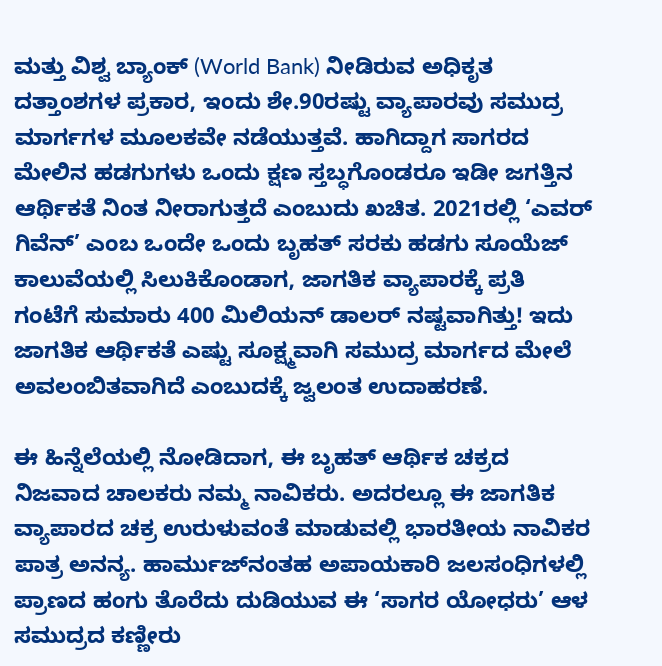ಮತ್ತು ವಿಶ್ವ ಬ್ಯಾಂಕ್ (World Bank) ನೀಡಿರುವ ಅಧಿಕೃತ ದತ್ತಾಂಶಗಳ ಪ್ರಕಾರ, ಇಂದು ಶೇ.90ರಷ್ಟು ವ್ಯಾಪಾರವು ಸಮುದ್ರ ಮಾರ್ಗಗಳ ಮೂಲಕವೇ ನಡೆಯುತ್ತವೆ. ಹಾಗಿದ್ದಾಗ ಸಾಗರದ ಮೇಲಿನ ಹಡಗುಗಳು ಒಂದು ಕ್ಷಣ ಸ್ತಬ್ಧಗೊಂಡರೂ ಇಡೀ ಜಗತ್ತಿನ ಆರ್ಥಿಕತೆ ನಿಂತ ನೀರಾಗುತ್ತದೆ ಎಂಬುದು ಖಚಿತ. 2021ರಲ್ಲಿ ‘ಎವರ್ ಗಿವೆನ್’ ಎಂಬ ಒಂದೇ ಒಂದು ಬೃಹತ್ ಸರಕು ಹಡಗು ಸೂಯೆಜ್ ಕಾಲುವೆಯಲ್ಲಿ ಸಿಲುಕಿಕೊಂಡಾಗ, ಜಾಗತಿಕ ವ್ಯಾಪಾರಕ್ಕೆ ಪ್ರತಿ ಗಂಟೆಗೆ ಸುಮಾರು 400 ಮಿಲಿಯನ್ ಡಾಲರ್ ನಷ್ಟವಾಗಿತ್ತು! ಇದು ಜಾಗತಿಕ ಆರ್ಥಿಕತೆ ಎಷ್ಟು ಸೂಕ್ಷ್ಮವಾಗಿ ಸಮುದ್ರ ಮಾರ್ಗದ ಮೇಲೆ ಅವಲಂಬಿತವಾಗಿದೆ ಎಂಬುದಕ್ಕೆ ಜ್ವಲಂತ ಉದಾಹರಣೆ.

ಈ ಹಿನ್ನೆಲೆಯಲ್ಲಿ ನೋಡಿದಾಗ, ಈ ಬೃಹತ್ ಆರ್ಥಿಕ ಚಕ್ರದ ನಿಜವಾದ ಚಾಲಕರು ನಮ್ಮ ನಾವಿಕರು. ಅದರಲ್ಲೂ ಈ ಜಾಗತಿಕ ವ್ಯಾಪಾರದ ಚಕ್ರ ಉರುಳುವಂತೆ ಮಾಡುವಲ್ಲಿ ಭಾರತೀಯ ನಾವಿಕರ ಪಾತ್ರ ಅನನ್ಯ. ಹಾರ್ಮುಜ್‌ನಂತಹ ಅಪಾಯಕಾರಿ ಜಲಸಂಧಿಗಳಲ್ಲಿ ಪ್ರಾಣದ ಹಂಗು ತೊರೆದು ದುಡಿಯುವ ಈ ‘ಸಾಗರ ಯೋಧರು’ ಆಳ ಸಮುದ್ರದ ಕಣ್ಣೀರು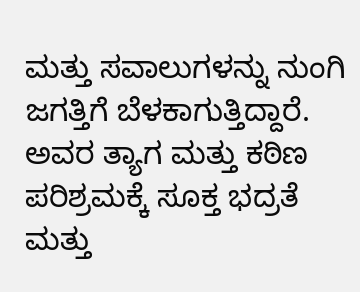ಮತ್ತು ಸವಾಲುಗಳನ್ನು ನುಂಗಿ ಜಗತ್ತಿಗೆ ಬೆಳಕಾಗುತ್ತಿದ್ದಾರೆ. ಅವರ ತ್ಯಾಗ ಮತ್ತು ಕಠಿಣ ಪರಿಶ್ರಮಕ್ಕೆ ಸೂಕ್ತ ಭದ್ರತೆ ಮತ್ತು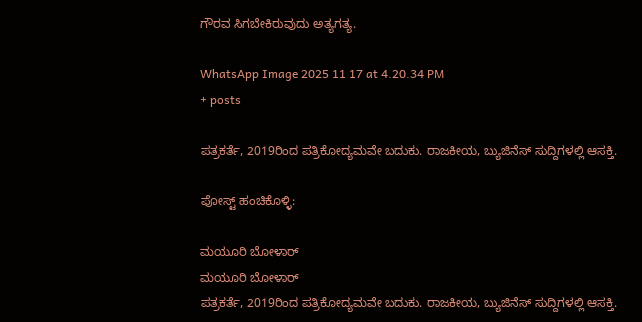ಗೌರವ ಸಿಗಬೇಕಿರುವುದು ಅತ್ಯಗತ್ಯ.

WhatsApp Image 2025 11 17 at 4.20.34 PM
+ posts

ಪತ್ರಕರ್ತೆ, 2019ರಿಂದ ಪತ್ರಿಕೋದ್ಯಮವೇ ಬದುಕು. ರಾಜಕೀಯ, ಬ್ಯುಜಿನೆಸ್‌ ಸುದ್ದಿಗಳಲ್ಲಿ ಆಸಕ್ತಿ.

ಪೋಸ್ಟ್ ಹಂಚಿಕೊಳ್ಳಿ:

ಮಯೂರಿ ಬೋಳಾರ್
ಮಯೂರಿ ಬೋಳಾರ್
ಪತ್ರಕರ್ತೆ, 2019ರಿಂದ ಪತ್ರಿಕೋದ್ಯಮವೇ ಬದುಕು. ರಾಜಕೀಯ, ಬ್ಯುಜಿನೆಸ್‌ ಸುದ್ದಿಗಳಲ್ಲಿ ಆಸಕ್ತಿ.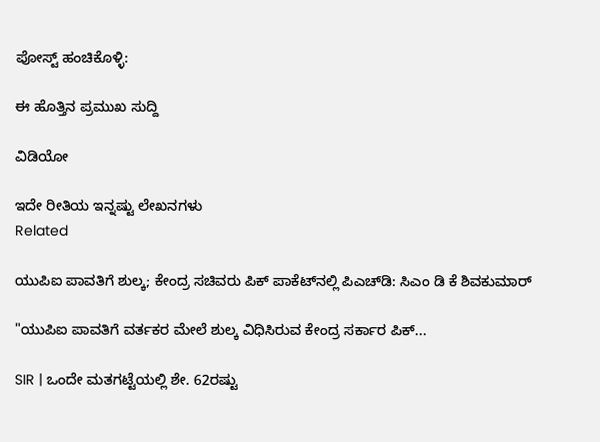ಪೋಸ್ಟ್ ಹಂಚಿಕೊಳ್ಳಿ:

ಈ ಹೊತ್ತಿನ ಪ್ರಮುಖ ಸುದ್ದಿ

ವಿಡಿಯೋ

ಇದೇ ರೀತಿಯ ಇನ್ನಷ್ಟು ಲೇಖನಗಳು
Related

ಯುಪಿಐ ಪಾವತಿಗೆ ಶುಲ್ಕ; ಕೇಂದ್ರ ಸಚಿವರು ಪಿಕ್ ಪಾಕೆಟ್‌ನಲ್ಲಿ ಪಿಎಚ್‌ಡಿ: ಸಿಎಂ ಡಿ ಕೆ ಶಿವಕುಮಾರ್

"ಯುಪಿಐ ಪಾವತಿಗೆ ವರ್ತಕರ ಮೇಲೆ ಶುಲ್ಕ ವಿಧಿಸಿರುವ ಕೇಂದ್ರ ಸರ್ಕಾರ ಪಿಕ್...

SIR | ಒಂದೇ ಮತಗಟ್ಟೆಯಲ್ಲಿ ಶೇ. 62ರಷ್ಟು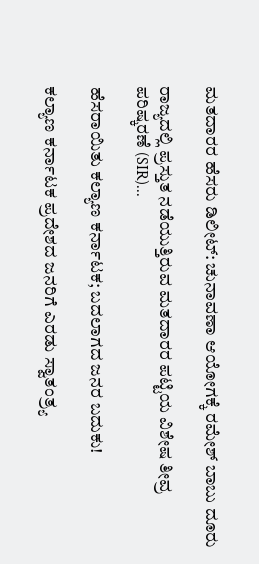ಮತದಾರರ ಹೆಸರು ಡಿಲೀಟ್: ಚುನಾವಣಾ ಆಯೋಗಕ್ಕೆ ರಮೇಶ್ ಬಾಬು ದೂರು

ರಾಜ್ಯದಲ್ಲಿ ಪ್ರಸ್ತುತ ನಡೆಯುತ್ತಿರುವ ಮತದಾರರ ಪಟ್ಟಿಯ ವಿಶೇಷ ತೀವ್ರ ಪರಿಷ್ಕರಣೆ (SIR)...

ಹೆಸರಾಯಿತು ಕಲ್ಯಾಣ ಕರ್ನಾಟಕ; ಬದಲಾಗದ ಜನರ ಬದುಕು!

ಕಲ್ಯಾಣ ಕರ್ನಾಟಕ ಪ್ರದೇಶದ ಜನರಿಗೆ ಎರಡು ಸ್ವಾತಂತ್ರ್ಯ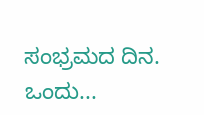ಸಂಭ್ರಮದ ದಿನ. ಒಂದು...